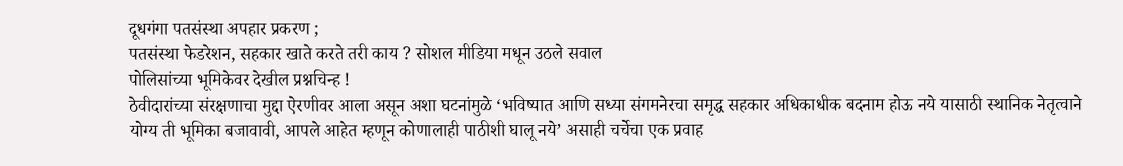दूधगंगा पतसंस्था अपहार प्रकरण ;
पतसंस्था फेडरेशन, सहकार खाते करते तरी काय ? सोशल मीडिया मधून उठले सवाल
पोलिसांच्या भूमिकेवर देखील प्रश्नचिन्ह !
ठेवीदारांच्या संरक्षणाचा मुद्दा ऐरणीवर आला असून अशा घटनांमुळे ‘भविष्यात आणि सध्या संगमनेरचा समृद्ध सहकार अधिकाधीक बदनाम होऊ नये यासाठी स्थानिक नेतृत्वाने योग्य ती भूमिका बजावावी, आपले आहेत म्हणून कोणालाही पाठीशी घालू नये’ असाही चर्चेचा एक प्रवाह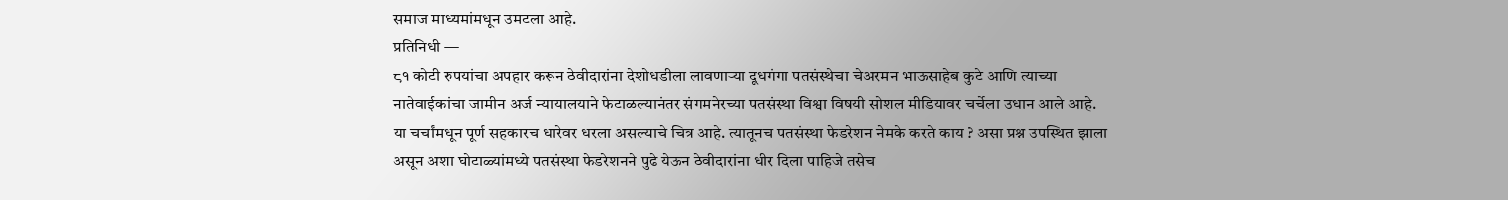समाज माध्यमांमधून उमटला आहे.
प्रतिनिधी —
८१ कोटी रुपयांचा अपहार करून ठेवीदारांना देशोधडीला लावणाऱ्या दूधगंगा पतसंस्थेचा चेअरमन भाऊसाहेब कुटे आणि त्याच्या नातेवाईकांचा जामीन अर्ज न्यायालयाने फेटाळल्यानंतर संगमनेरच्या पतसंस्था विश्वा विषयी सोशल मीडियावर चर्चेला उधान आले आहे. या चर्चांमधून पूर्ण सहकारच धारेवर धरला असल्याचे चित्र आहे. त्यातूनच पतसंस्था फेडरेशन नेमके करते काय ? असा प्रश्न उपस्थित झाला असून अशा घोटाळ्यांमध्ये पतसंस्था फेडरेशनने पुढे येऊन ठेवीदारांना धीर दिला पाहिजे तसेच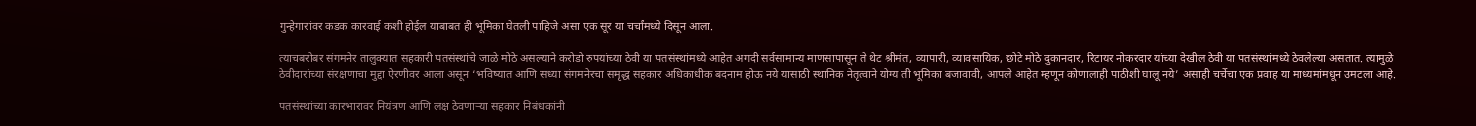गुन्हेगारांवर कडक कारवाई कशी होईल याबाबत ही भूमिका घेतली पाहिजे असा एक सूर या चर्चांमध्ये दिसून आला.

त्याचबरोबर संगमनेर तालुक्यात सहकारी पतसंस्थांचे जाळे मोठे असल्याने करोडो रुपयांच्या ठेवी या पतसंस्थांमध्ये आहेत अगदी सर्वसामान्य माणसापासून ते थेट श्रीमंत, व्यापारी, व्यावसायिक, छोटे मोठे दुकानदार, रिटायर नोकरदार यांच्या देखील ठेवी या पतसंस्थांमध्ये ठेवलेल्या असतात. त्यामुळे ठेवीदारांच्या संरक्षणाचा मुद्दा ऐरणीवर आला असून ‘भविष्यात आणि सध्या संगमनेरचा समृद्ध सहकार अधिकाधीक बदनाम होऊ नये यासाठी स्थानिक नेतृत्वाने योग्य ती भूमिका बजावावी, आपले आहेत म्हणून कोणालाही पाठीशी घालू नये’ असाही चर्चेचा एक प्रवाह या माध्यमांमधून उमटला आहे.

पतसंस्थांच्या कारभारावर नियंत्रण आणि लक्ष ठेवणाऱ्या सहकार निबंधकांनी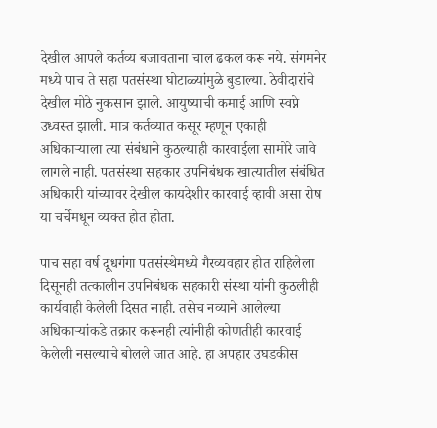देखील आपले कर्तव्य बजावताना चाल ढकल करू नये. संगमनेर मध्ये पाच ते सहा पतसंस्था घोटाळ्यांमुळे बुडाल्या. ठेवीदारांचे देखील मोठे नुकसान झाले. आयुष्याची कमाई आणि स्वप्ने उध्वस्त झाली. मात्र कर्तव्यात कसूर म्हणून एकाही अधिकाऱ्याला त्या संबंधाने कुठल्याही कारवाईला सामोरे जावे लागले नाही. पतसंस्था सहकार उपनिबंधक खात्यातील संबंधित अधिकारी यांच्यावर देखील कायदेशीर कारवाई व्हावी असा रोष या चर्चेमधून व्यक्त होत होता.

पाच सहा वर्ष दूधगंगा पतसंस्थेमध्ये गैरव्यवहार होत राहिलेला दिसूनही तत्कालीन उपनिबंधक सहकारी संस्था यांनी कुठलीही कार्यवाही केलेली दिसत नाही. तसेच नव्याने आलेल्या अधिकाऱ्यांकडे तक्रार करूनही त्यांनीही कोणतीही कारवाई केलेली नसल्याचे बोलले जात आहे. हा अपहार उघडकीस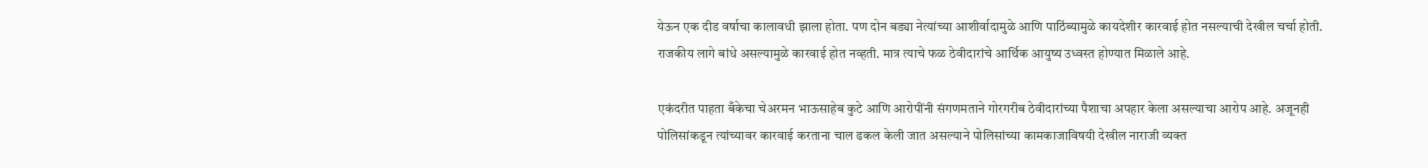येऊन एक दीड वर्षाचा कालावधी झाला होता. पण दोन बड्या नेत्यांच्या आशीर्वादामुळे आणि पाठिंब्यामुळे कायदेशीर कारवाई होत नसल्याची देखील चर्चा होती. राजकीय लागे बांधे असल्यामुळे कारवाई होत नव्हती. मात्र त्याचे फळ ठेवीदारांचे आर्थिक आयुष्य उध्वस्त होण्यात मिळाले आहे.

एकंदरीत पाहता बँकेचा चेअरमन भाऊसाहेब कुटे आणि आरोपींनी संगणमताने गोरगरीब ठेवीदारांच्या पैशाचा अपहार केला असल्याचा आरोप आहे. अजूनही पोलिसांकडून त्यांच्यावर कारवाई करताना चाल ढकल केली जात असल्याने पोलिसांच्या कामकाजाविषयी देखील नाराजी व्यक्त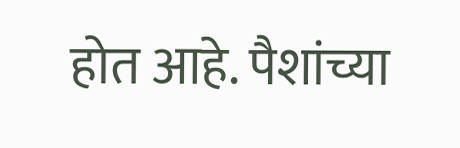होत आहे. पैशांच्या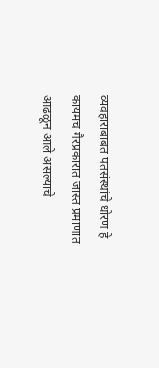व्यवहाराबाबत पतसंस्थांचे धोरण हे कायमच गैरप्रकारात जास्त प्रमाणात आढळून आले असल्याचे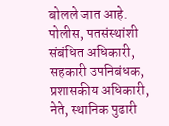बोलले जात आहे. पोलीस, पतसंस्थांशी संबंधित अधिकारी, सहकारी उपनिबंधक, प्रशासकीय अधिकारी, नेते, स्थानिक पुढारी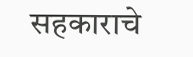सहकाराचे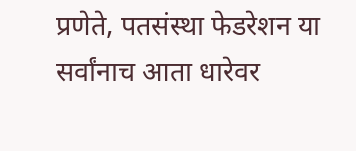प्रणेते, पतसंस्था फेडरेशन या सर्वांनाच आता धारेवर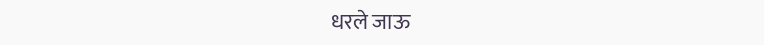धरले जाऊ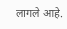लागले आहे.